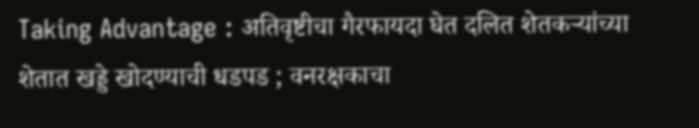Taking Advantage : अतिवृष्टीचा गैरफायदा घेत दलित शेतकऱ्यांच्या शेतात खड्डे खोदण्याची धडपड ; वनरक्षकाचा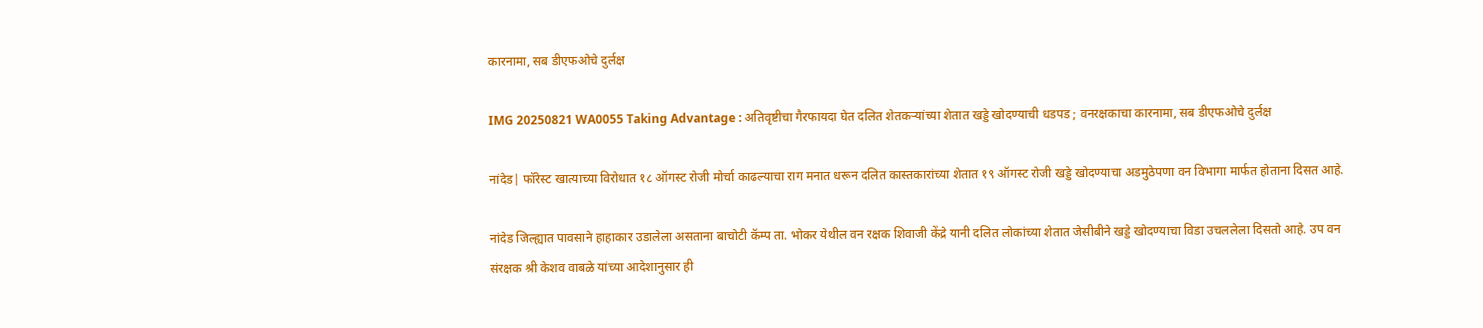कारनामा, सब डीएफओचे दुर्लक्ष

IMG 20250821 WA0055 Taking Advantage : अतिवृष्टीचा गैरफायदा घेत दलित शेतकऱ्यांच्या शेतात खड्डे खोदण्याची धडपड ; वनरक्षकाचा कारनामा, सब डीएफओचे दुर्लक्ष

नांदेड| फॉरेस्ट खात्याच्या विरोधात १८ ऑगस्ट रोजी मोर्चा काढल्याचा राग मनात धरून दलित कास्तकारांच्या शेतात १९ ऑगस्ट रोजी खड्डे खोदण्याचा अडमुठेपणा वन विभागा मार्फत होताना दिसत आहे.

नांदेड जिल्ह्यात पावसाने हाहाकार उडालेला असताना बाचोटी कॅम्प ता. भोकर येथील वन रक्षक शिवाजी केंद्रे यानी दलित लोकांच्या शेतात जेसीबीने खड्डे खोदण्याचा विडा उचललेला दिसतो आहे. उप वन संरक्षक श्री केशव वाबळे यांच्या आदेशानुसार ही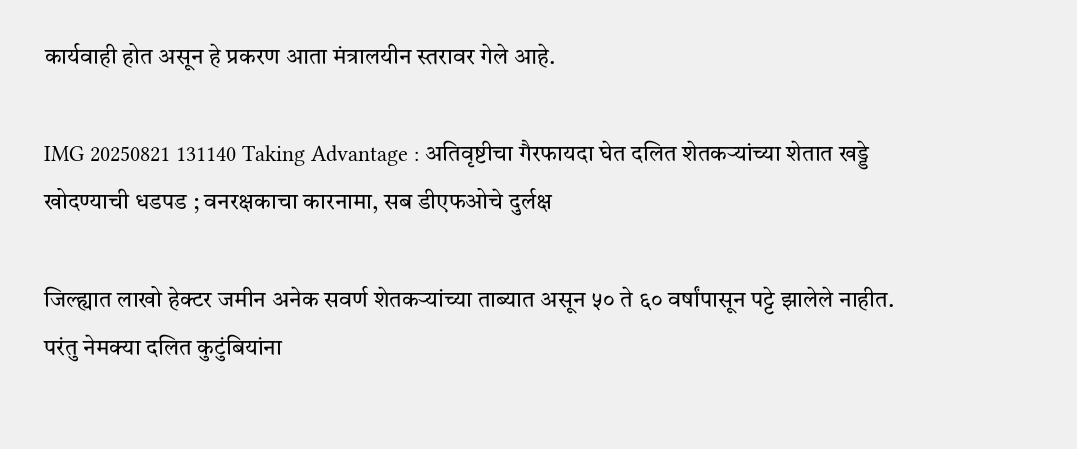कार्यवाही होत असून हे प्रकरण आता मंत्रालयीन स्तरावर गेले आहे.

IMG 20250821 131140 Taking Advantage : अतिवृष्टीचा गैरफायदा घेत दलित शेतकऱ्यांच्या शेतात खड्डे खोदण्याची धडपड ; वनरक्षकाचा कारनामा, सब डीएफओचे दुर्लक्ष

जिल्ह्यात लाखो हेक्टर जमीन अनेक सवर्ण शेतकऱ्यांच्या ताब्यात असून ५० ते ६० वर्षांपासून पट्टे झालेले नाहीत. परंतु नेमक्या दलित कुटुंबियांना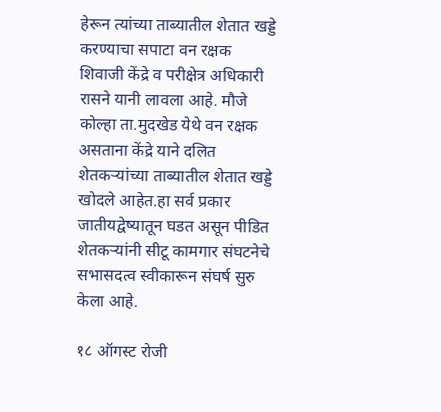हेरून त्यांच्या ताब्यातील शेतात खड्डे करण्याचा सपाटा वन रक्षक शिवाजी केंद्रे व परीक्षेत्र अधिकारी रासने यानी लावला आहे. मौजे कोल्हा ता.मुदखेड येथे वन रक्षक असताना केंद्रे याने दलित शेतकऱ्यांच्या ताब्यातील शेतात खड्डे खोदले आहेत.हा सर्व प्रकार जातीयद्वेष्यातून घडत असून पीडित शेतकऱ्यांनी सीटू कामगार संघटनेचे सभासदत्व स्वीकारून संघर्ष सुरु केला आहे.

१८ ऑगस्ट रोजी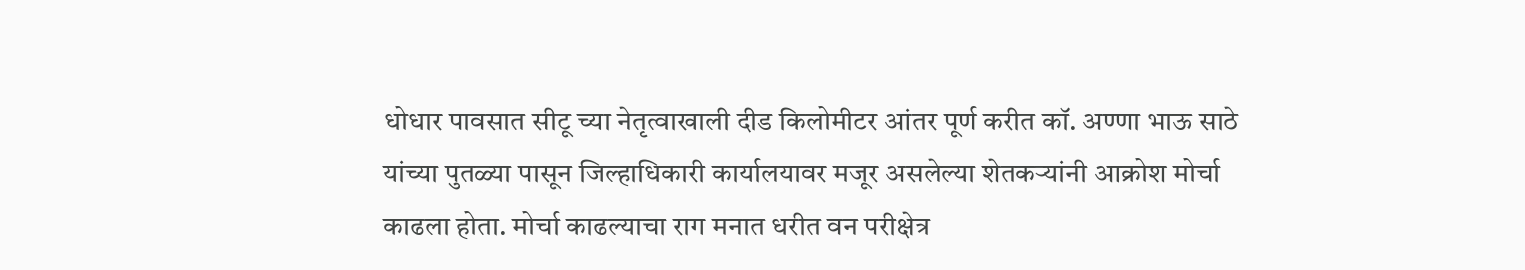धोधार पावसात सीटू च्या नेतृत्वाखाली दीड किलोमीटर आंतर पूर्ण करीत कॉ. अण्णा भाऊ साठे यांच्या पुतळ्या पासून जिल्हाधिकारी कार्यालयावर मजूर असलेल्या शेतकऱ्यांनी आक्रोश मोर्चा काढला होता. मोर्चा काढल्याचा राग मनात धरीत वन परीक्षेत्र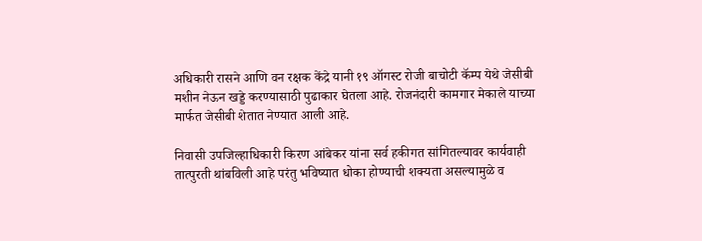अधिकारी रासने आणि वन रक्षक केंद्रे यानी १९ ऑगस्ट रोजी बाचोटी कॅम्प येथे जेसीबी मशीन नेऊन खड्डे करण्यासाठी पुढाकार घेतला आहे. रोजनंदारी कामगार मेकाले याच्या मार्फत जेसीबी शेतात नेण्यात आली आहे.

निवासी उपजिल्हाधिकारी किरण आंबेकर यांना सर्व हकीगत सांगितल्यावर कार्यवाही तात्पुरती थांबविली आहे परंतु भविष्यात धोका होण्याची शक्यता असल्यामुळे व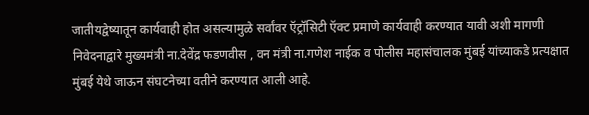जातीयद्वेष्यातून कार्यवाही होत असल्यामुळे सर्वांवर ऍट्रॉसिटी ऍक्ट प्रमाणे कार्यवाही करण्यात यावी अशी मागणी निवेदनाद्वारे मुख्यमंत्री ना.देवेंद्र फडणवीस , वन मंत्री ना.गणेश नाईक व पोलीस महासंचालक मुंबई यांच्याकडे प्रत्यक्षात मुंबई येथे जाऊन संघटनेच्या वतीने करण्यात आली आहे.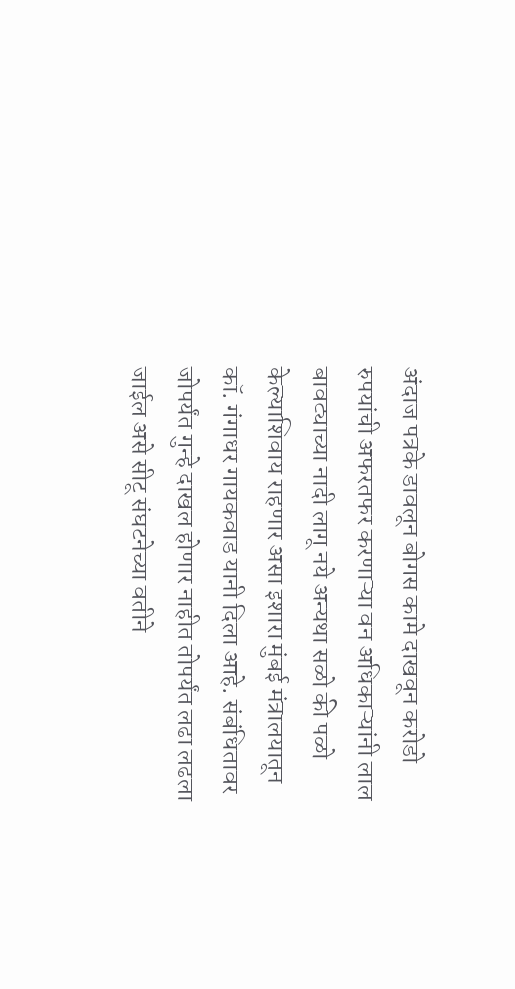अंदाज पत्रके डावलून बोगस कामे दाखवून करोडो रुपयांची अफरतफर करणाऱ्या वन अधिकाऱ्यांनी लाल बावट्याच्या नादी लागू नये अन्यथा सळो की पळो केल्याशिवाय राहणार असा इशारा मुंबई मंत्रालयातून कॉ. गंगाधर गायकवाड यानी दिला आहे. संबंधितावर जोपर्यंत गुन्हे दाखल होणार नाहीत तोपर्यंत लढा लढला जाईल असे सीटू संघटनेच्या वतीने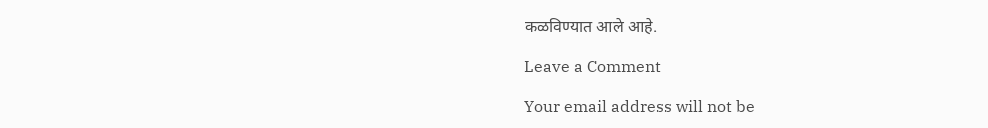कळविण्यात आले आहे.

Leave a Comment

Your email address will not be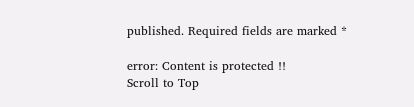published. Required fields are marked *

error: Content is protected !!
Scroll to Top